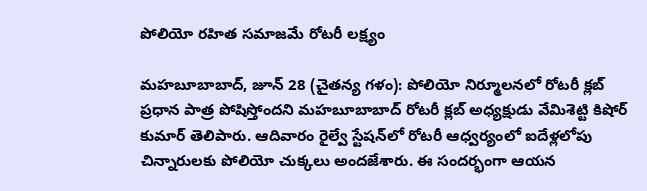పోలియో రహిత సమాజమే రోటరీ లక్ష్యం

మహబూబాబాద్, జూన్ 28 (చైతన్య గళం): పోలియో నిర్మూలనలో రోటరీ క్లబ్ ప్రధాన పాత్ర పోషిస్తోందని మహబూబాబాద్ రోటరీ క్లబ్ అధ్యక్షుడు వేమిశెట్టి కిషోర్ కుమార్ తెలిపారు. ఆదివారం రైల్వే స్టేషన్‌లో రోటరీ ఆధ్వర్యంలో ఐదేళ్లలోపు చిన్నారులకు పోలియో చుక్కలు అందజేశారు. ఈ సందర్భంగా ఆయన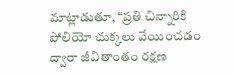మాట్లాడుతూ, “ప్రతి చిన్నారికి పోలియో చుక్కలు వేయించడం ద్వారా జీవితాంతం రక్షణ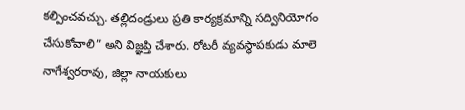కల్పించవచ్చు. తల్లిదండ్రులు ప్రతి కార్యక్రమాన్ని సద్వినియోగం చేసుకోవాలి” అని విజ్ఞప్తి చేశారు. రోటరీ వ్యవస్థాపకుడు మాలె నాగేశ్వరరావు, జిల్లా నాయకులు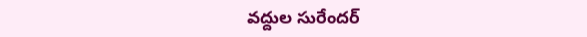వద్దుల సురేందర్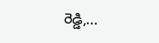రెడ్డి,...